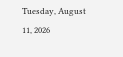Tuesday, August 11, 2026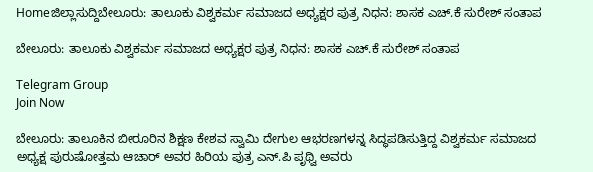Homeಜಿಲ್ಲಾಸುದ್ದಿಬೇಲೂರು: ತಾಲೂಕು ವಿಶ್ವಕರ್ಮ ಸಮಾಜದ ಅಧ್ಯಕ್ಷರ ಪುತ್ರ ನಿಧನ: ಶಾಸಕ ಎಚ್.ಕೆ ಸುರೇಶ್‌ ಸಂತಾಪ

ಬೇಲೂರು: ತಾಲೂಕು ವಿಶ್ವಕರ್ಮ ಸಮಾಜದ ಅಧ್ಯಕ್ಷರ ಪುತ್ರ ನಿಧನ: ಶಾಸಕ ಎಚ್.ಕೆ ಸುರೇಶ್‌ ಸಂತಾಪ

Telegram Group
Join Now

ಬೇಲೂರು: ತಾಲೂಕಿನ ಬೀರೂರಿನ ಶಿಕ್ಷಣ ಕೇಶವ ಸ್ವಾಮಿ ದೇಗುಲ ಆಭರಣಗಳನ್ನ ಸಿದ್ಧಪಡಿಸುತ್ತಿದ್ದ ವಿಶ್ವಕರ್ಮ ಸಮಾಜದ ಅಧ್ಯಕ್ಷ ಪುರುಷೋತ್ತಮ ಆಚಾರ್‌ ಅವರ ಹಿರಿಯ ಪುತ್ರ ಎನ್.ಪಿ ಪೃಥ್ವಿ ಅವರು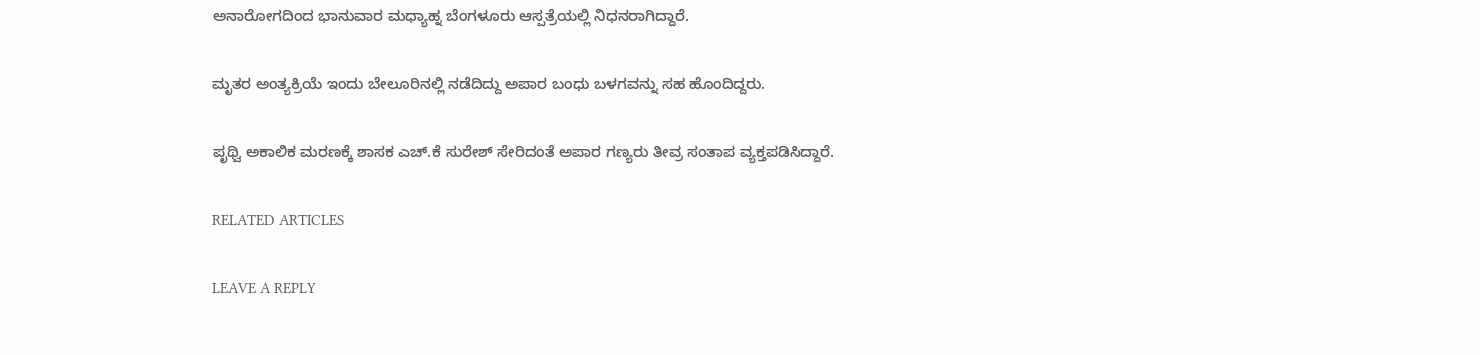ಅನಾರೋಗದಿಂದ ಭಾನುವಾರ ಮಧ್ಯಾಹ್ನ ಬೆಂಗಳೂರು ಆಸ್ಪತ್ರೆಯಲ್ಲಿ ನಿಧನರಾಗಿದ್ದಾರೆ.

ಮೃತರ ಅಂತ್ಯಕ್ರಿಯೆ ಇಂದು ಬೇಲೂರಿನಲ್ಲಿ ನಡೆದಿದ್ದು ಅಪಾರ ಬಂಧು ಬಳಗವನ್ನು ಸಹ ಹೊಂದಿದ್ದರು.

ಪೃಥ್ವಿ ಅಕಾಲಿಕ ಮರಣಕ್ಕೆ ಶಾಸಕ ಎಚ್.ಕೆ ಸುರೇಶ್‌ ಸೇರಿದಂತೆ ಅಪಾರ ಗಣ್ಯರು ತೀವ್ರ ಸಂತಾಪ ವ್ಯಕ್ತಪಡಿಸಿದ್ದಾರೆ.

RELATED ARTICLES

LEAVE A REPLY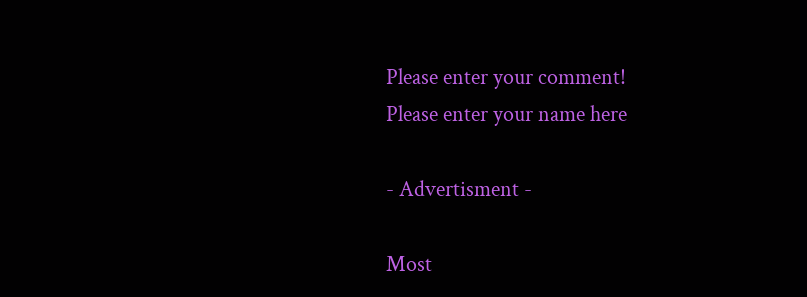Please enter your comment!
Please enter your name here

- Advertisment -

Most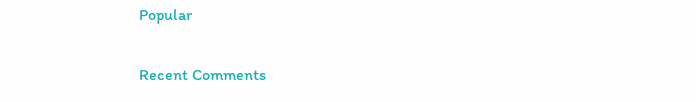Popular

Recent Comments